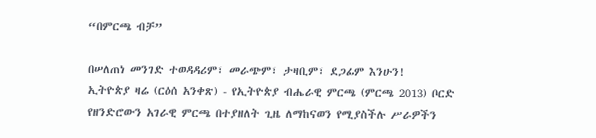“በምርጫ ብቻ”

በሠለጠነ መንገድ ተወዳዳሪም፣ መራጭም፣ ታዛቢም፣ ደጋፊም እንሁን!
ኢትዮጵያ ዛሬ (ርዕሰ አንቀጽ) - የኢትዮጵያ ብሔራዊ ምርጫ (ምርጫ 2013) ቦርድ የዘንድሮውን አገራዊ ምርጫ በተያዘለት ጊዜ ለማከናወን የሚያስችሉ ሥራዎችን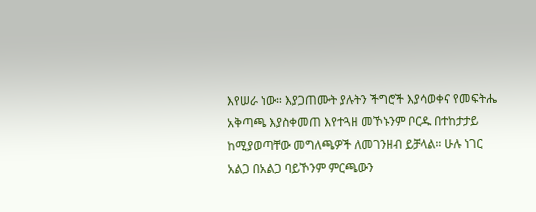እየሠራ ነው። እያጋጠሙት ያሉትን ችግሮች እያሳወቀና የመፍትሔ አቅጣጫ እያስቀመጠ እየተጓዘ መኾኑንም ቦርዱ በተከታታይ ከሚያወጣቸው መግለጫዎች ለመገንዘብ ይቻላል። ሁሉ ነገር አልጋ በአልጋ ባይኾንም ምርጫውን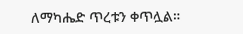ለማካሔድ ጥረቱን ቀጥሏል።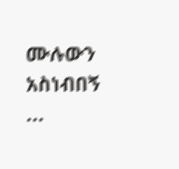ሙሉውን አስነብበኝ ...